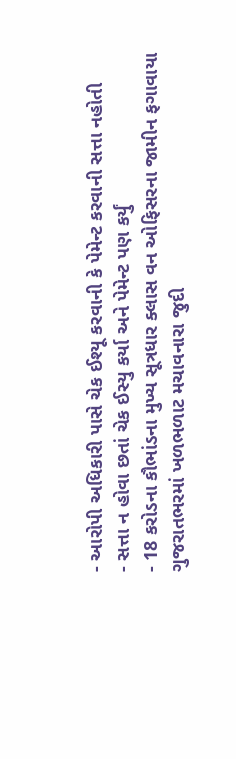- આરોપી અધિકારી પાસે ચેક ઈશ્યૂ કરવાની કે પેમેન્ટ કરવાની સત્તા નહોતી
- સત્તા ન હોવા છતાં ચેક ઈસ્યુ કર્યા અને પેમેન્ટ પણ કર્યું
- 18 કરોડના કૌભાંડના મુખ્ય સૂત્રધાર ક્લાસ વન ઓફિસરના જામીન ફગાવાયા
ગુજરાતભરમાં ખળભળાટ મચાવનારા જુદી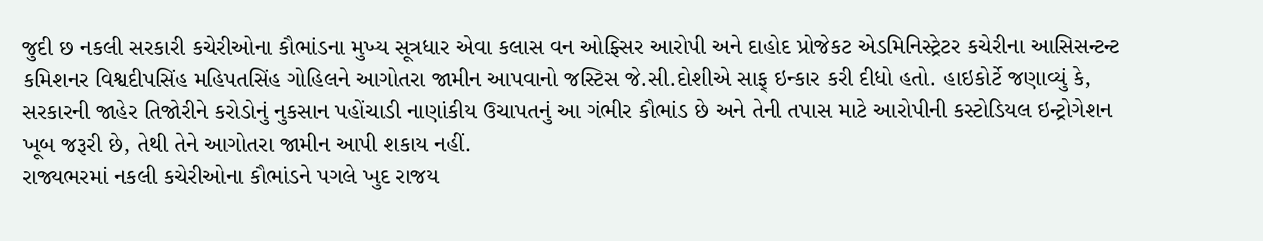જુદી છ નકલી સરકારી કચેરીઓના કૌભાંડના મુખ્ય સૂત્રધાર એવા કલાસ વન ઓફ્સિર આરોપી અને દાહોદ પ્રોજેકટ એડમિનિસ્ટ્રેટર કચેરીના આસિસન્ટન્ટ કમિશનર વિશ્વદીપસિંહ મહિપતસિંહ ગોહિલને આગોતરા જામીન આપવાનો જસ્ટિસ જે.સી.દોશીએ સાફ્ ઇન્કાર કરી દીધો હતો. હાઇકોર્ટે જણાવ્યું કે, સરકારની જાહેર તિજોરીને કરોડોનું નુકસાન પહોંચાડી નાણાંકીય ઉચાપતનું આ ગંભીર કૌભાંડ છે અને તેની તપાસ માટે આરોપીની કસ્ટોડિયલ ઇન્ટ્રોગેશન ખૂબ જરૂરી છે, તેથી તેને આગોતરા જામીન આપી શકાય નહીં.
રાજ્યભરમાં નકલી કચેરીઓના કૌભાંડને પગલે ખુદ રાજય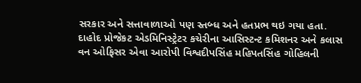સરકાર અને સત્તાવાળાઓ પણ સ્તબ્ધ અને હતપ્રભ થઇ ગયા હતા. દાહોદ પ્રોજેકટ એડમિનિસ્ટ્રેટર કચેરીના આસિસ્ટન્ટ કમિશનર અને કલાસ વન ઓફિસર એવા આરોપી વિશ્વદીપસિંહ મહિપતસિંહ ગોહિલની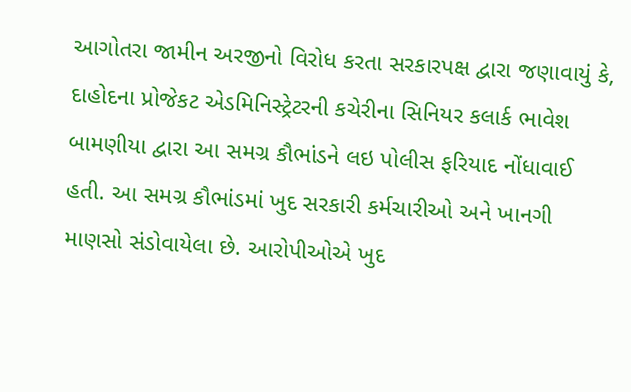આગોતરા જામીન અરજીનો વિરોધ કરતા સરકારપક્ષ દ્વારા જણાવાયું કે, દાહોદના પ્રોજેકટ એડમિનિસ્ટ્રેટરની કચેરીના સિનિયર કલાર્ક ભાવેશ બામણીયા દ્વારા આ સમગ્ર કૌભાંડને લઇ પોલીસ ફરિયાદ નોંધાવાઈ હતી. આ સમગ્ર કૌભાંડમાં ખુદ સરકારી કર્મચારીઓ અને ખાનગી માણસો સંડોવાયેલા છે. આરોપીઓએ ખુદ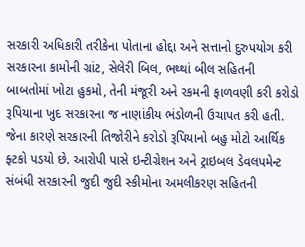સરકારી અધિકારી તરીકેના પોતાના હોદ્દા અને સત્તાનો દુરુપયોગ કરી સરકારના કામોની ગ્રાંટ, સેલેરી બિલ, ભથ્થાં બીલ સહિતની બાબતોમાં ખોટા હુકમો, તેની મંજૂરી અને રકમની ફાળવણી કરી કરોડો રૂપિયાના ખુદ સરકારના જ નાણાંકીય ભંડોળની ઉચાપત કરી હતી. જેના કારણે સરકારની તિજોરીને કરોડો રૂપિયાનો બહુ મોટો આર્થિક ફ્ટકો પડયો છે. આરોપી પાસે ઇન્ટીગ્રેશન અને ટ્રાઇબલ ડેવલપમેન્ટ સંબંધી સરકારની જુદી જુદી સ્કીમોના અમલીકરણ સહિતની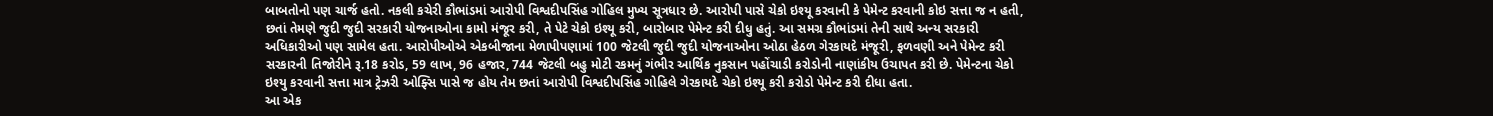બાબતોનો પણ ચાર્જ હતો. નકલી કચેરી કૌભાંડમાં આરોપી વિશ્વદીપસિંહ ગોહિલ મુખ્ય સૂત્રધાર છે. આરોપી પાસે ચેકો ઇશ્યૂ કરવાની કે પેમેન્ટ કરવાની કોઇ સત્તા જ ન હતી, છતાં તેમણે જુદી જુદી સરકારી યોજનાઓના કામો મંજૂર કરી, તે પેટે ચેકો ઇશ્યૂ કરી, બારોબાર પેમેન્ટ કરી દીધુ હતું. આ સમગ્ર કૌભાંડમાં તેની સાથે અન્ય સરકારી અધિકારીઓ પણ સામેલ હતા. આરોપીઓએ એકબીજાના મેળાપીપણામાં 100 જેટલી જુદી જુદી યોજનાઓના ઓઠા હેઠળ ગેરકાયદે મંજૂરી, ફળવણી અને પેમેન્ટ કરી સરકારની તિજોરીને રૂ.18 કરોડ, 59 લાખ, 96 હજાર, 744 જેટલી બહુ મોટી રકમનું ગંભીર આર્થિક નુકસાન પહોંચાડી કરોડોની નાણાંકીય ઉચાપત કરી છે. પેમેન્ટના ચેકો ઇશ્યુ કરવાની સત્તા માત્ર ટ્રેઝરી ઓફ્સિ પાસે જ હોય તેમ છતાં આરોપી વિશ્વદીપસિંહ ગોહિલે ગેરકાયદે ચેકો ઇશ્યૂ કરી કરોડો પેમેન્ટ કરી દીધા હતા.
આ એક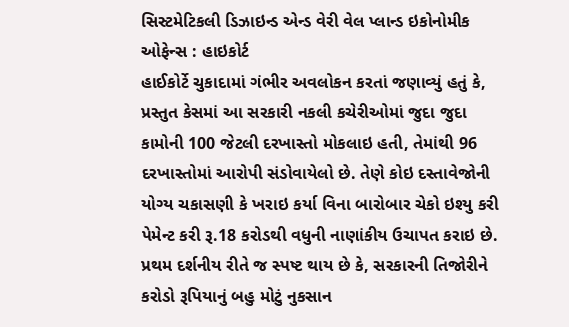સિસ્ટમેટિકલી ડિઝાઇન્ડ એન્ડ વેરી વેલ પ્લાન્ડ ઇકોનોમીક ઓફેન્સ : હાઇકોર્ટ
હાઈકોર્ટે ચુકાદામાં ગંભીર અવલોકન કરતાં જણાવ્યું હતું કે, પ્રસ્તુત કેસમાં આ સરકારી નકલી કચેરીઓમાં જુદા જુદા કામોની 100 જેટલી દરખાસ્તો મોકલાઇ હતી, તેમાંથી 96 દરખાસ્તોમાં આરોપી સંડોવાયેલો છે. તેણે કોઇ દસ્તાવેજોની યોગ્ય ચકાસણી કે ખરાઇ કર્યા વિના બારોબાર ચેકો ઇશ્યુ કરી પેમેન્ટ કરી રૂ.18 કરોડથી વધુની નાણાંકીય ઉચાપત કરાઇ છે. પ્રથમ દર્શનીય રીતે જ સ્પષ્ટ થાય છે કે, સરકારની તિજોરીને કરોડો રૂપિયાનું બહુ મોટું નુકસાન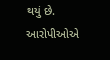થયું છે. આરોપીઓએ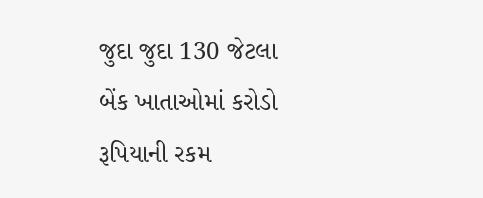જુદા જુદા 130 જેટલા બેંક ખાતાઓમાં કરોડો રૂપિયાની રકમ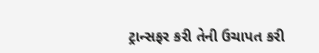ટ્રાન્સફર કરી તેની ઉચાપત કરી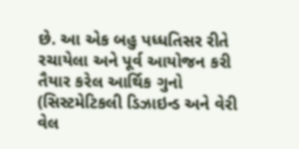છે. આ એક બહુ પધ્ધતિસર રીતે રચાયેલા અને પૂર્વ આયોજન કરી તૈયાર કરેલ આર્થિક ગુનો (સિસ્ટમેટિકલી ડિઝાઇન્ડ અને વેરી વેલ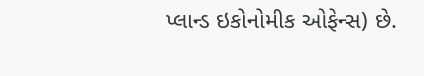પ્લાન્ડ ઇકોનોમીક ઓફેન્સ) છે.